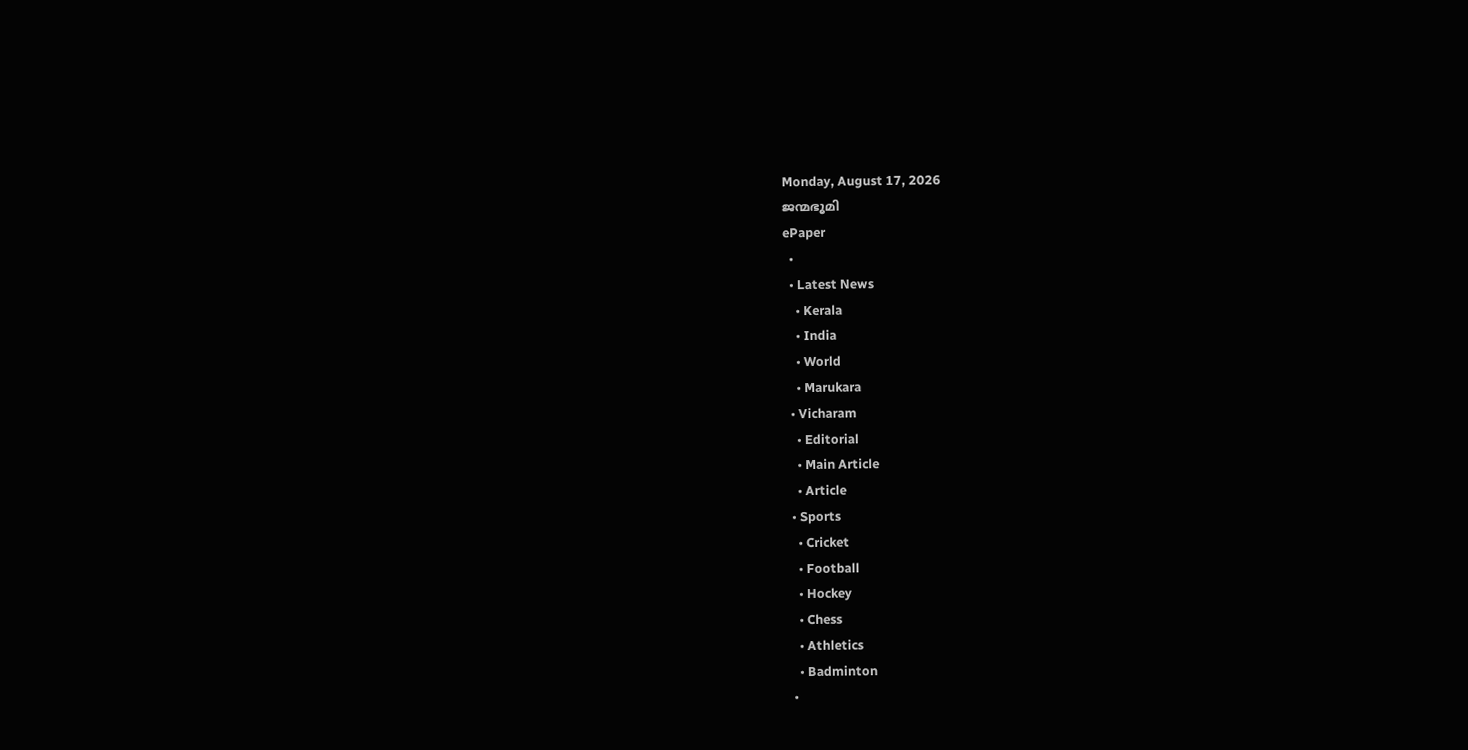Monday, August 17, 2026
ജന്മഭൂമി
ePaper
  •
  • Latest News
    • Kerala
    • India
    • World
    • Marukara
  • Vicharam
    • Editorial
    • Main Article
    • Article
  • Sports
    • Cricket
    • Football
    • Hockey
    • Chess
    • Athletics
    • Badminton
  •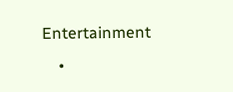Entertainment
    •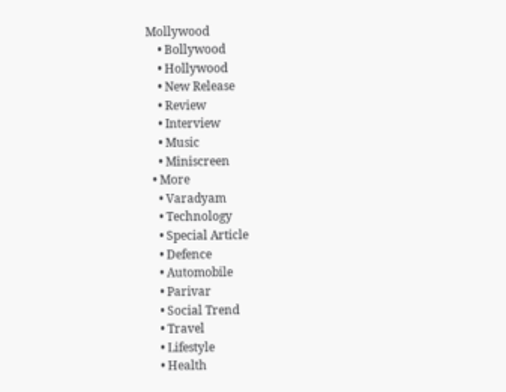Mollywood
    • Bollywood
    • Hollywood
    • New Release
    • Review
    • Interview
    • Music
    • Miniscreen
  • More
    • Varadyam
    • Technology
    • Special Article
    • Defence
    • Automobile
    • Parivar
    • Social Trend
    • Travel
    • Lifestyle
    • Health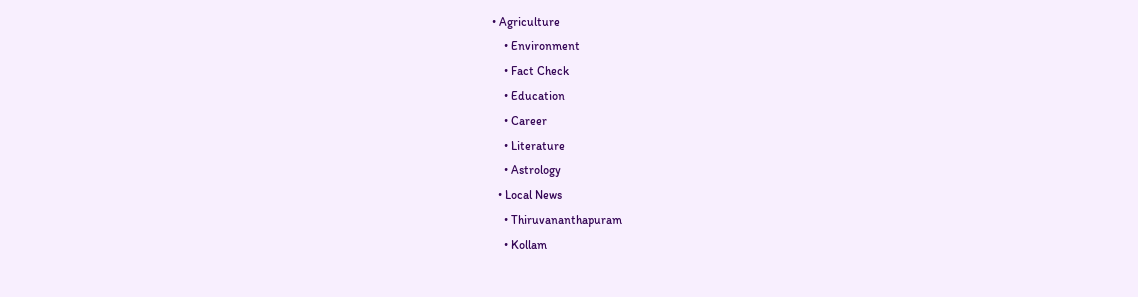• Agriculture
    • Environment
    • Fact Check
    • Education
    • Career
    • Literature
    • Astrology
  • Local News
    • Thiruvananthapuram
    • Kollam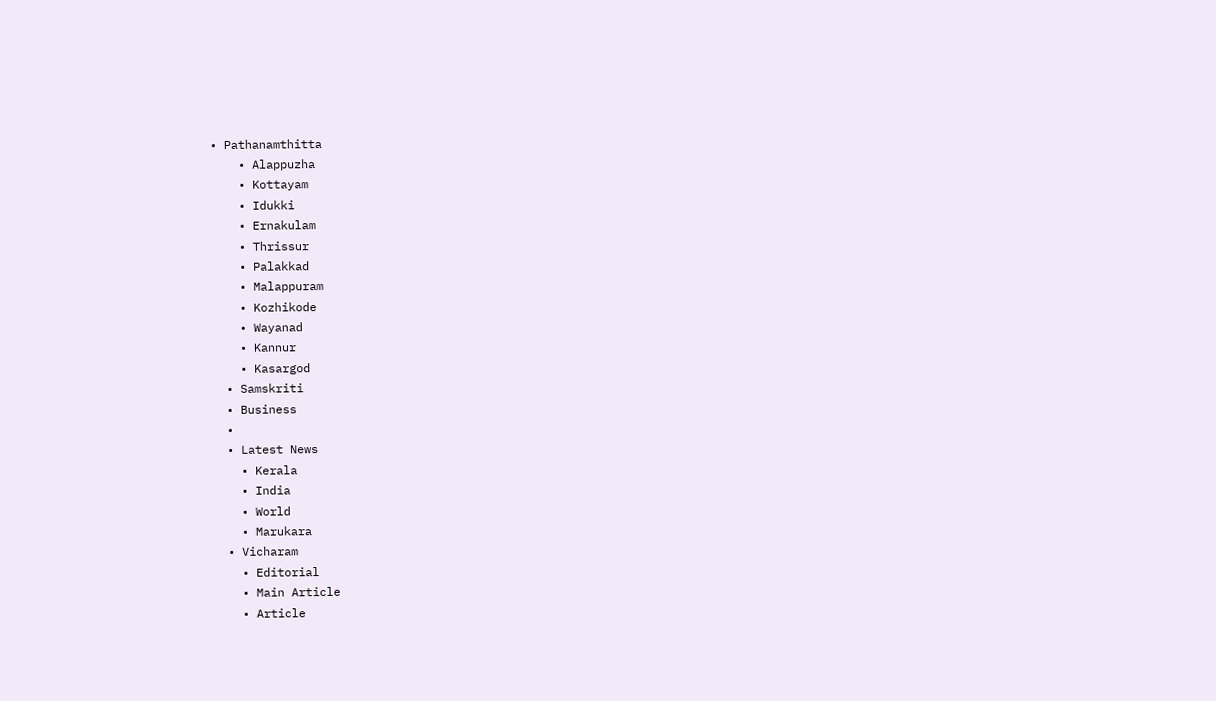• Pathanamthitta
    • Alappuzha
    • Kottayam
    • Idukki
    • Ernakulam
    • Thrissur
    • Palakkad
    • Malappuram
    • Kozhikode
    • Wayanad
    • Kannur
    • Kasargod
  • Samskriti
  • Business
  •
  • Latest News
    • Kerala
    • India
    • World
    • Marukara
  • Vicharam
    • Editorial
    • Main Article
    • Article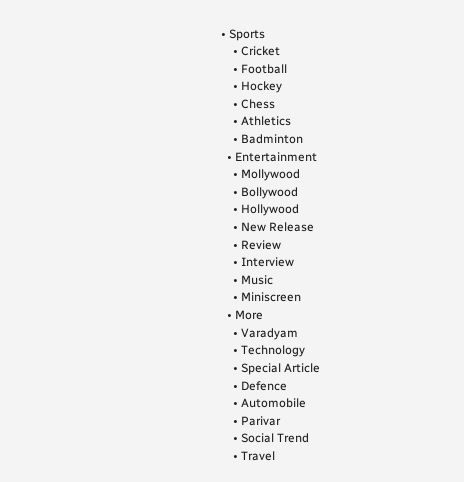• Sports
    • Cricket
    • Football
    • Hockey
    • Chess
    • Athletics
    • Badminton
  • Entertainment
    • Mollywood
    • Bollywood
    • Hollywood
    • New Release
    • Review
    • Interview
    • Music
    • Miniscreen
  • More
    • Varadyam
    • Technology
    • Special Article
    • Defence
    • Automobile
    • Parivar
    • Social Trend
    • Travel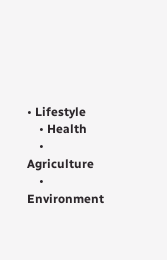• Lifestyle
    • Health
    • Agriculture
    • Environment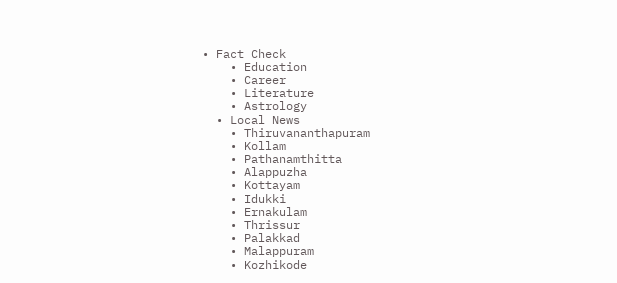• Fact Check
    • Education
    • Career
    • Literature
    • Astrology
  • Local News
    • Thiruvananthapuram
    • Kollam
    • Pathanamthitta
    • Alappuzha
    • Kottayam
    • Idukki
    • Ernakulam
    • Thrissur
    • Palakkad
    • Malappuram
    • Kozhikode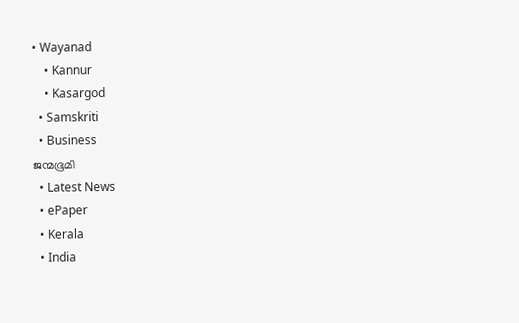• Wayanad
    • Kannur
    • Kasargod
  • Samskriti
  • Business
ജന്മഭൂമി
  • Latest News
  • ePaper
  • Kerala
  • India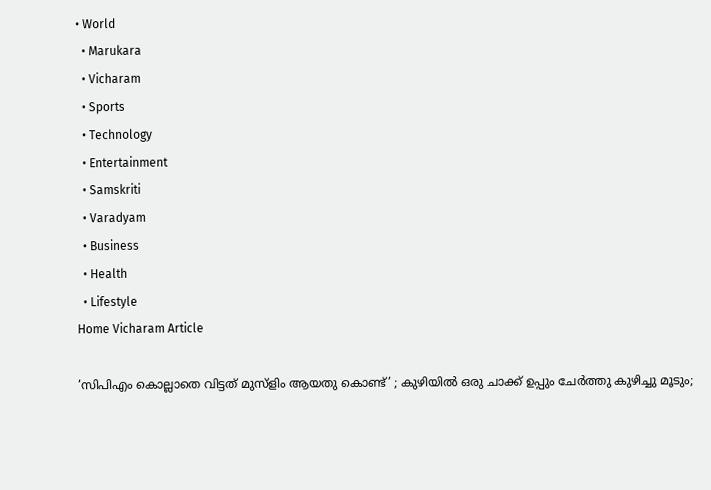• World
  • Marukara
  • Vicharam
  • Sports
  • Technology
  • Entertainment
  • Samskriti
  • Varadyam
  • Business
  • Health
  • Lifestyle
Home Vicharam Article

‘സിപിഎം കൊല്ലാതെ വിട്ടത് മുസ്‌ളിം ആയതു കൊണ്ട്’ ; കുഴിയില്‍ ഒരു ചാക്ക് ഉപ്പും ചേര്‍ത്തു കുഴിച്ചു മൂടും;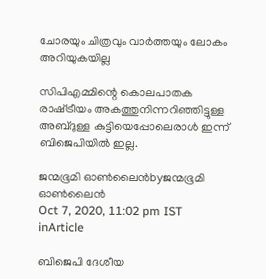ചോരയും ചിത്രവും വാര്‍ത്തയും ലോകം അറിയുകയില്ല

സിപിഎമ്മിന്റെ കൊലപാതക രാഷ്‌ട്രീയം അകത്തുനിന്നറിഞ്ഞിട്ടുള്ള അബ്ദുള്ള കുട്ടിയെപ്പോലെരാള്‍ ഇന്ന് ബിജെപിയില്‍ ഇല്ല.

ജന്മഭൂമി ഓണ്‍ലൈന്‍byജന്മഭൂമി ഓണ്‍ലൈന്‍
Oct 7, 2020, 11:02 pm IST
inArticle

ബിജെപി ദേശീയ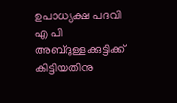ഉപാധ്യക്ഷ പദവി എ പി അബ്ദുള്ളക്കുട്ടിക്ക് കിട്ടിയതിനു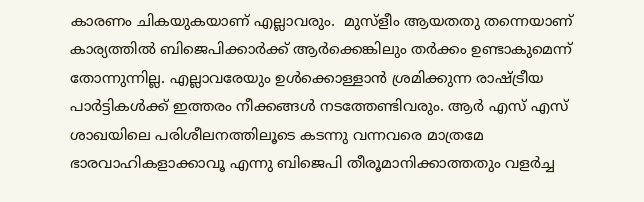കാരണം ചികയുകയാണ് എല്ലാവരും.  മുസ്‌ളീം ആയതതു തന്നെയാണ് കാര്യത്തില്‍ ബിജെപിക്കാര്‍ക്ക് ആര്‍ക്കെങ്കിലും തര്‍ക്കം ഉണ്ടാകുമെന്ന് തോന്നുന്നില്ല. എല്ലാവരേയും ഉള്‍ക്കൊള്ളാന്‍ ശ്രമിക്കുന്ന രാഷ്‌ട്രീയ പാര്‍ട്ടികള്‍ക്ക് ഇത്തരം നീക്കങ്ങള്‍ നടത്തേണ്ടിവരും. ആര്‍ എസ് എസ് ശാഖയിലെ പരിശീലനത്തിലൂടെ കടന്നു വന്നവരെ മാത്രമേ ഭാരവാഹികളാക്കാവൂ എന്നു ബിജെപി തീരൂമാനിക്കാത്തതും വളര്‍ച്ച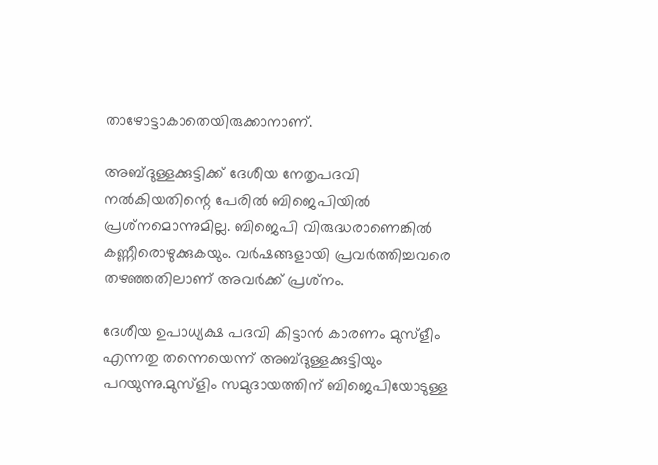താഴോട്ടാകാതെയിരുക്കാനാണ്.

അബ്ദുള്ളക്കുട്ടിക്ക് ദേശീയ നേതൃപദവി നല്‍കിയതിന്റെ പേരില്‍ ബിജെപിയില്‍ പ്രശ്‌നമൊന്നുമില്ല. ബിജെപി വിരുദ്ധരാണെങ്കില്‍ കണ്ണീരൊഴുക്കുകയും. വര്‍ഷങ്ങളായി പ്രവര്‍ത്തിച്ചവരെ തഴഞ്ഞതിലാണ് അവര്‍ക്ക് പ്രശ്‌നം.

ദേശീയ ഉപാധ്യക്ഷ പദവി കിട്ടാന്‍ കാരണം മുസ്‌ളീം എന്നതു തന്നെയെന്ന് അബ്ദുള്ളക്കുട്ടിയും പറയുന്നു.മുസ്ളിം സമുദായത്തിന് ബിജെപിയോടുള്ള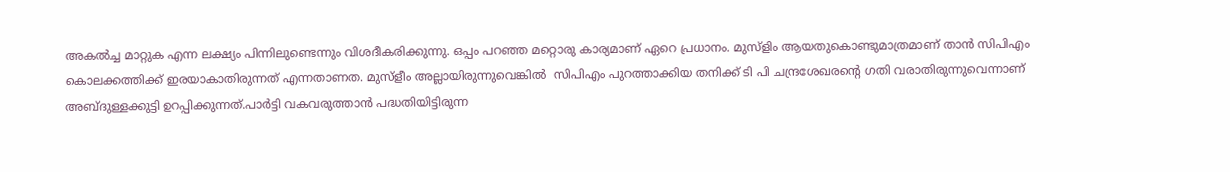അകല്‍ച്ച മാറ്റുക എന്ന ലക്ഷ്യം പിന്നിലുണ്ടെന്നും വിശദീകരിക്കുന്നു. ഒപ്പം പറഞ്ഞ മറ്റൊരു കാര്യമാണ് ഏറെ പ്രധാനം. മുസ്‌ളിം ആയതുകൊണ്ടുമാത്രമാണ് താന്‍ സിപിഎം കൊലക്കത്തിക്ക് ഇരയാകാതിരുന്നത് എന്നതാണത. മുസ്ളീം അല്ലായിരുന്നുവെങ്കില്‍  സിപിഎം പുറത്താക്കിയ തനിക്ക് ടി പി ചന്ദ്രശേഖരന്റെ ഗതി വരാതിരുന്നുവെന്നാണ് അബ്ദുള്ളക്കുട്ടി ഉറപ്പിക്കുന്നത്.പാര്‍ട്ടി വകവരുത്താന്‍ പദ്ധതിയിട്ടിരുന്ന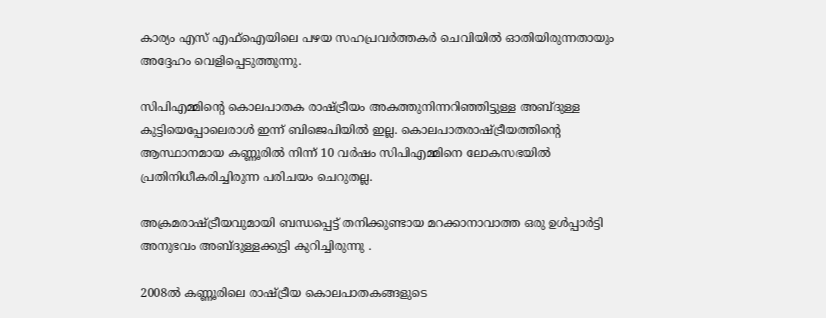കാര്യം എസ് എഫ്ഐയിലെ പഴയ സഹപ്രവര്‍ത്തകര്‍ ചെവിയില്‍ ഓതിയിരുന്നതായും അദ്ദേഹം വെളിപ്പെടുത്തുന്നു.

സിപിഎമ്മിന്റെ കൊലപാതക രാഷ്‌ട്രീയം അകത്തുനിന്നറിഞ്ഞിട്ടുള്ള അബ്ദുള്ള കുട്ടിയെപ്പോലെരാള്‍ ഇന്ന് ബിജെപിയില്‍ ഇല്ല. കൊലപാതരാഷ്‌ട്രീയത്തിന്റെ ആസ്ഥാനമായ കണ്ണൂരില്‍ നിന്ന് 10 വര്‍ഷം സിപിഎമ്മിനെ ലോകസഭയില്‍ പ്രതിനിധീകരിച്ചിരുന്ന പരിചയം ചെറുതല്ല.

അക്രമരാഷ്‌ട്രീയവുമായി ബന്ധപ്പെട്ട് തനിക്കുണ്ടായ മറക്കാനാവാത്ത ഒരു ഉള്‍പ്പാര്‍ട്ടി അനുഭവം അബ്ദുള്ളക്കുട്ടി കുറിച്ചിരുന്നു .

2008ല്‍ കണ്ണൂരിലെ രാഷ്‌ട്രീയ കൊലപാതകങ്ങളുടെ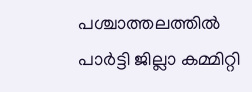പശ്ചാത്തലത്തില്‍ പാര്‍ട്ടി ജില്ലാ കമ്മിറ്റി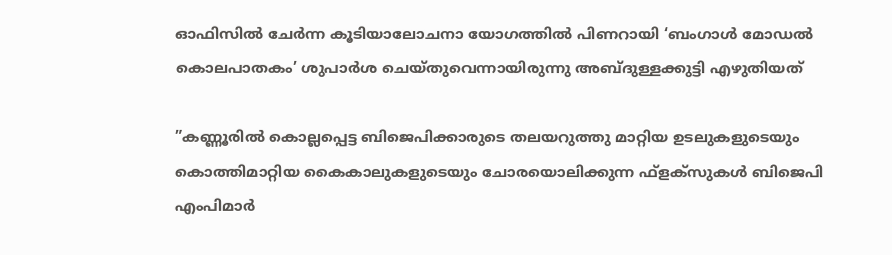ഓഫിസില്‍ ചേര്‍ന്ന കൂടിയാലോചനാ യോഗത്തില്‍ പിണറായി ‘ബംഗാള്‍ മോഡല്‍ കൊലപാതകം’ ശുപാര്‍ശ ചെയ്തുവെന്നായിരുന്നു അബ്ദുള്ളക്കുട്ടി എഴുതിയത്

”കണ്ണൂരില്‍ കൊല്ലപ്പെട്ട ബിജെപിക്കാരുടെ തലയറുത്തു മാറ്റിയ ഉടലുകളുടെയും കൊത്തിമാറ്റിയ കൈകാലുകളുടെയും ചോരയൊലിക്കുന്ന ഫ്‌ളക്‌സുകള്‍ ബിജെപി എംപിമാര്‍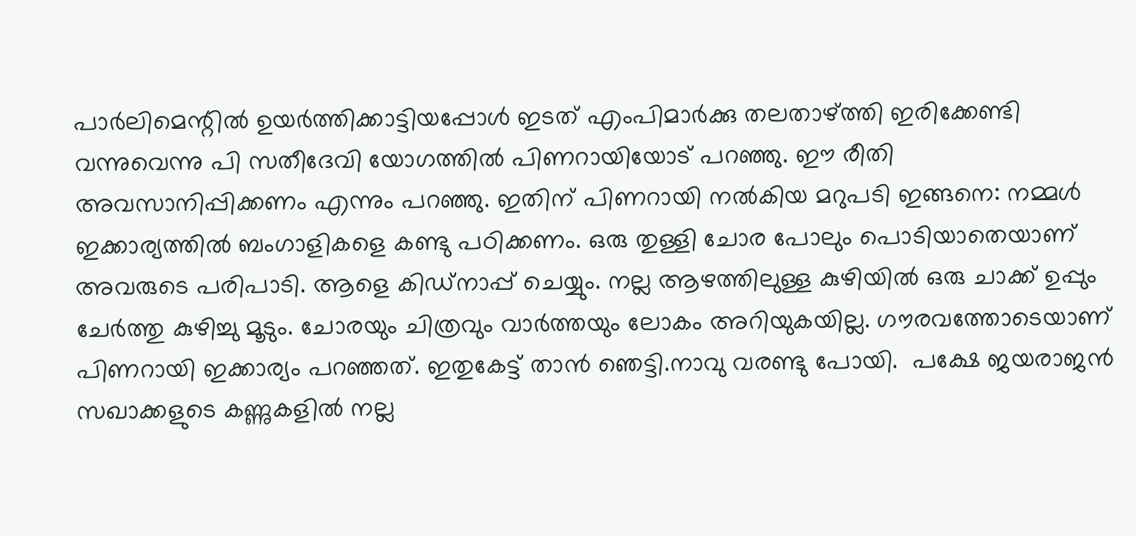പാര്‍ലിമെന്റില്‍ ഉയര്‍ത്തിക്കാട്ടിയപ്പോള്‍ ഇടത് എംപിമാര്‍ക്കു തലതാഴ്‌ത്തി ഇരിക്കേണ്ടി വന്നുവെന്നു പി സതീദേവി യോഗത്തില്‍ പിണറായിയോട് പറഞ്ഞു. ഈ രീതി അവസാനിപ്പിക്കണം എന്നും പറഞ്ഞു. ഇതിന് പിണറായി നല്‍കിയ മറുപടി ഇങ്ങനെ: നമ്മള്‍ ഇക്കാര്യത്തില്‍ ബംഗാളികളെ കണ്ടു പഠിക്കണം. ഒരു തുള്ളി ചോര പോലും പൊടിയാതെയാണ് അവരുടെ പരിപാടി. ആളെ കിഡ്‌നാപ്പ് ചെയ്യും. നല്ല ആഴത്തിലുള്ള കുഴിയില്‍ ഒരു ചാക്ക് ഉപ്പും ചേര്‍ത്തു കുഴിച്ചു മൂടും. ചോരയും ചിത്രവും വാര്‍ത്തയും ലോകം അറിയുകയില്ല. ഗൗരവത്തോടെയാണ് പിണറായി ഇക്കാര്യം പറഞ്ഞത്. ഇതുകേട്ട് താന്‍ ഞെട്ടി.നാവു വരണ്ടു പോയി.  പക്ഷേ ജയരാജന്‍ സഖാക്കളുടെ കണ്ണുകളില്‍ നല്ല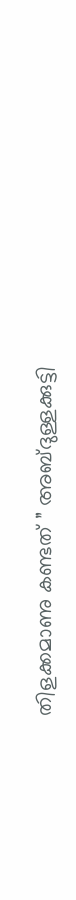തിളക്കമാണു കണ്ടത് ” അബ്ദുള്ളക്കുട്ടി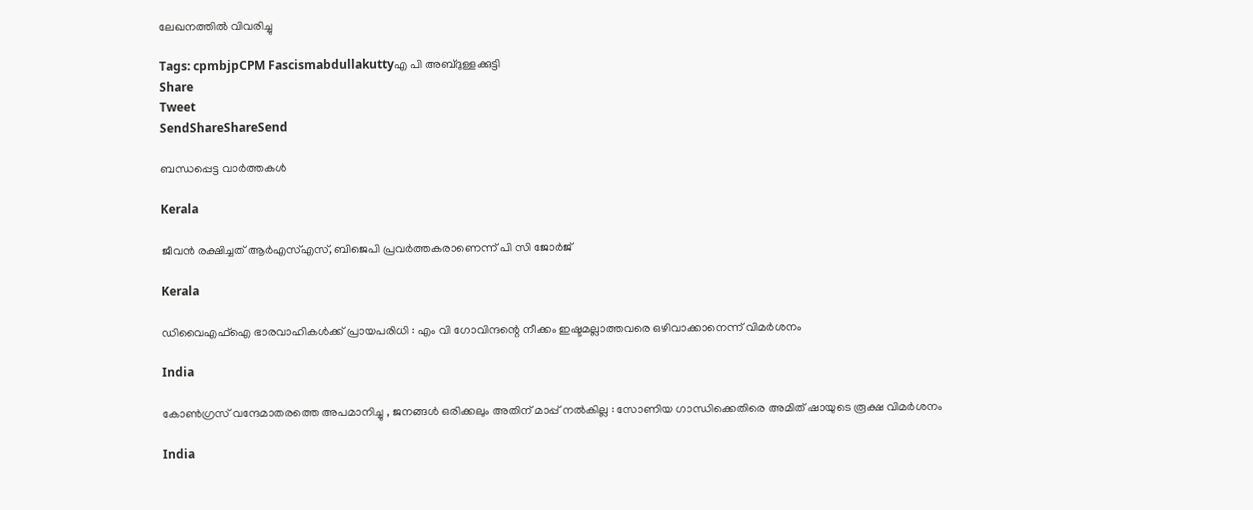ലേഖനത്തില്‍ വിവരിച്ചു

Tags: cpmbjpCPM Fascismabdullakuttyഎ പി അബ്ദുള്ളക്കുട്ടി
Share
Tweet
SendShareShareSend

ബന്ധപ്പെട്ട വാര്‍ത്തകള്‍

Kerala

ജീവന്‍ രക്ഷിച്ചത് ആര്‍എസ്എസ്, ബിജെപി പ്രവര്‍ത്തകരാണെന്ന് പി സി ജോര്‍ജ്

Kerala

ഡിവൈഎഫ്‌ഐ ഭാരവാഹികള്‍ക്ക് പ്രായപരിധി : എം വി ഗോവിന്ദന്റെ നീക്കം ഇഷ്ടമല്ലാത്തവരെ ഒഴിവാക്കാനെന്ന് വിമര്‍ശനം

India

കോൺഗ്രസ് വന്ദേമാതരത്തെ അപമാനിച്ചു , ജനങ്ങൾ ഒരിക്കലും അതിന് മാപ്പ് നൽകില്ല : സോണിയ ഗാന്ധിക്കെതിരെ അമിത് ഷായുടെ രൂക്ഷ വിമർശനം

India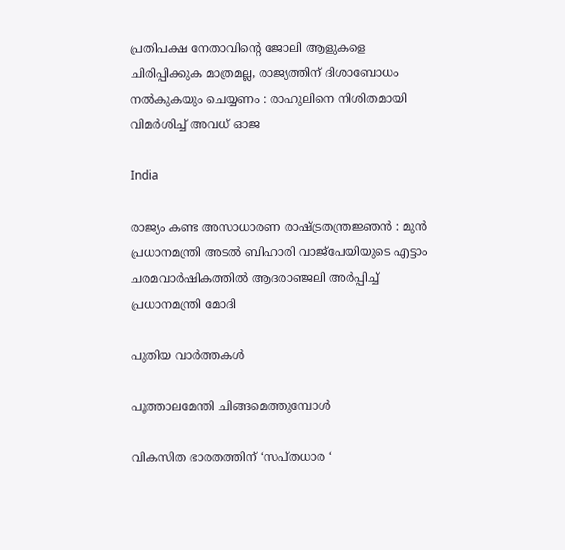പ്രതിപക്ഷ നേതാവിന്റെ ജോലി ആളുകളെ ചിരിപ്പിക്കുക മാത്രമല്ല, രാജ്യത്തിന് ദിശാബോധം നൽകുകയും ചെയ്യണം : രാഹുലിനെ നിശിതമായി വിമർശിച്ച് അവധ് ഓജ

India

രാജ്യം കണ്ട അസാധാരണ രാഷ്‌ട്രതന്ത്രജ്ഞൻ : മുൻ പ്രധാനമന്ത്രി അടൽ ബിഹാരി വാജ്‌പേയിയുടെ എട്ടാം ചരമവാർഷികത്തിൽ ആദരാഞ്ജലി അർപ്പിച്ച് പ്രധാനമന്ത്രി മോദി

പുതിയ വാര്‍ത്തകള്‍

പൂത്താലമേന്തി ചിങ്ങമെത്തുമ്പോള്‍

വികസിത ഭാരതത്തിന് ‘സപ്തധാര ‘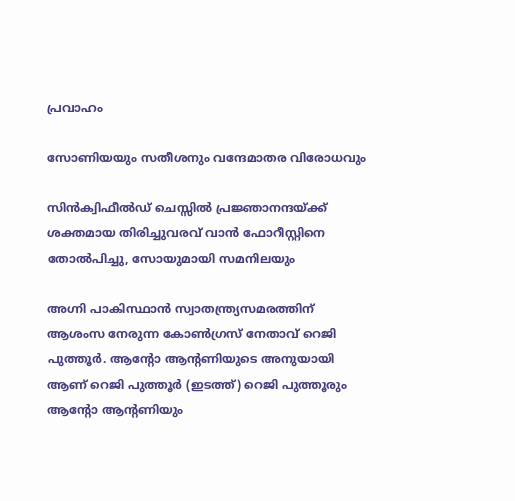പ്രവാഹം

സോണിയയും സതീശനും വന്ദേമാതര വിരോധവും

സിന്‍ക്വിഫീല്‍ഡ് ചെസ്സില്‍ പ്രജ്ഞാനന്ദയ്‌ക്ക് ശക്തമായ തിരിച്ചുവരവ് വാന്‍ ഫോറീസ്റ്റിനെ തോല്‍പിച്ചു, സോയുമായി സമനിലയും

അഗ്നി പാകിസ്ഥാന്‍ സ്വാതന്ത്ര്യസമരത്തിന് ആശംസ നേരുന്ന കോണ്‍ഗ്രസ് നേതാവ് റെജി പുത്തൂര്‍. ആന്‍റോ ആന്‍റണിയുടെ അനുയായി ആണ് റെജി പുത്തൂര്‍ (ഇടത്ത്) റെജി പുത്തൂരും ആന്‍റോ ആന്‍റണിയും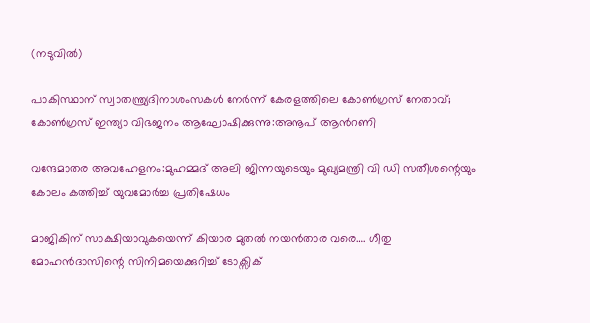(നടുവില്‍)

പാകിസ്ഥാന് സ്വാതന്ത്ര്യദിനാശംസകള്‍ നേര്‍ന്ന് കേരളത്തിലെ കോൺഗ്രസ് നേതാവ്; കോണ്‍ഗ്രസ് ഇന്ത്യാ വിഭജനം ആഘോഷിക്കുന്നു:അനൂപ് ആന്‍റണി

വന്ദേമാതര അവഹേളനം:മുഹമ്മദ് അലി ജിന്നയുടെയും മുഖ്യമന്ത്രി വി ഡി സതീശന്റെയും കോലം കത്തിച്ച് യുവമോർച്ച പ്രതിഷേധം

മാജികിന് സാക്ഷിയാവുകയെന്ന് കിയാര മുതല്‍ നയന്‍താര വരെ…. ഗീതു മോഹന്‍ദാസിന്റെ സിനിമയെക്കുറിച്ച് ടോക്സിക്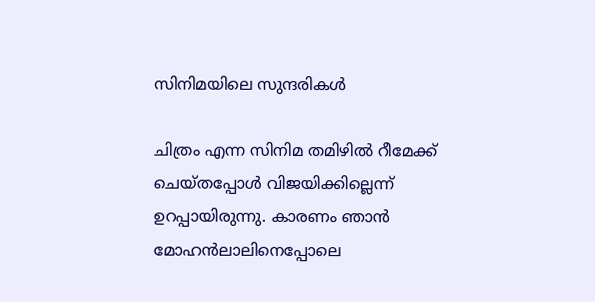സിനിമയിലെ സുന്ദരികള്‍

ചിത്രം എന്ന സിനിമ തമിഴില്‍ റീമേക്ക് ചെയ്തപ്പോള്‍ വിജയിക്കില്ലെന്ന് ഉറപ്പായിരുന്നു. കാരണം ഞാന്‍ മോഹന്‍ലാലിനെപ്പോലെ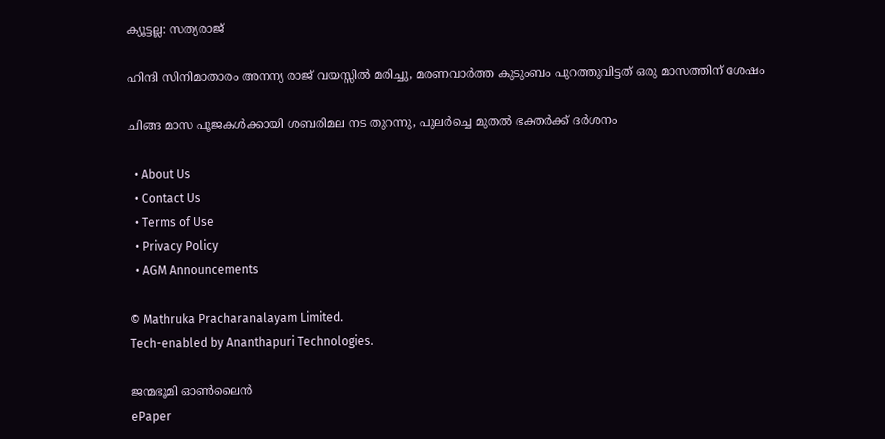ക്യൂട്ടല്ല: സത്യരാജ്

ഹിന്ദി സിനിമാതാരം അനന്യ രാജ് വയസ്സില്‍ മരിച്ചു, മരണവാര്‍ത്ത കുടുംബം പുറത്തുവിട്ടത് ഒരു മാസത്തിന് ശേഷം

ചിങ്ങ മാസ പൂജകള്‍ക്കായി ശബരിമല നട തുറന്നു, പുലര്‍ച്ചെ മുതല്‍ ഭക്തര്‍ക്ക് ദര്‍ശനം

  • About Us
  • Contact Us
  • Terms of Use
  • Privacy Policy
  • AGM Announcements

© Mathruka Pracharanalayam Limited.
Tech-enabled by Ananthapuri Technologies.

ജന്മഭൂമി ഓണ്‍ലൈന്‍
ePaper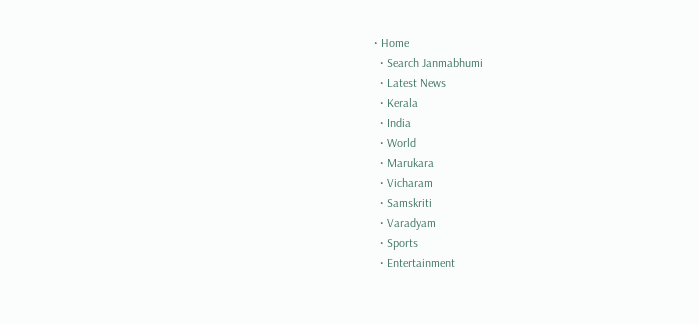• Home
  • Search Janmabhumi
  • Latest News
  • Kerala
  • India
  • World
  • Marukara
  • Vicharam
  • Samskriti
  • Varadyam
  • Sports
  • Entertainment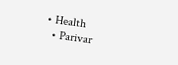• Health
  • Parivar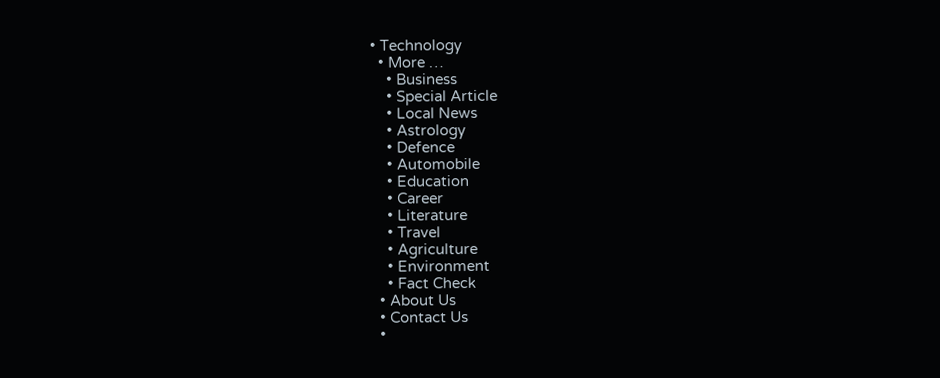• Technology
  • More …
    • Business
    • Special Article
    • Local News
    • Astrology
    • Defence
    • Automobile
    • Education
    • Career
    • Literature
    • Travel
    • Agriculture
    • Environment
    • Fact Check
  • About Us
  • Contact Us
  •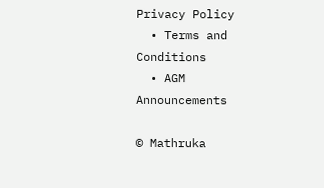Privacy Policy
  • Terms and Conditions
  • AGM Announcements

© Mathruka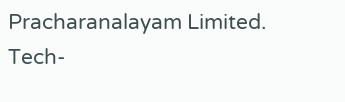Pracharanalayam Limited.
Tech-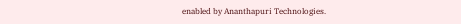enabled by Ananthapuri Technologies.